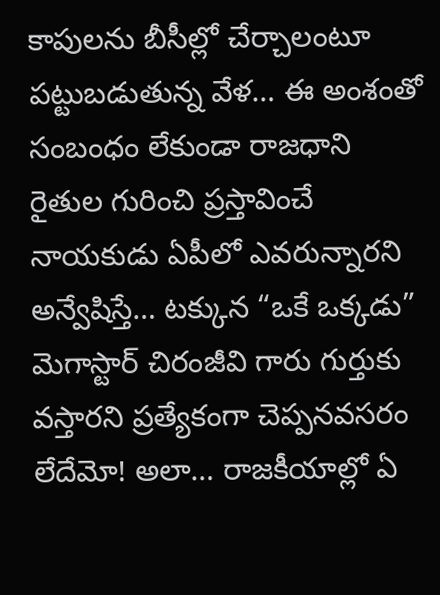కాపులను బీసీల్లో చేర్చాలంటూ పట్టుబడుతున్న వేళ… ఈ అంశంతో సంబంధం లేకుండా రాజధాని రైతుల గురించి ప్రస్తావించే నాయకుడు ఏపీలో ఎవరున్నారని అన్వేషిస్తే… టక్కున “ఒకే ఒక్కడు” మెగాస్టార్ చిరంజీవి గారు గుర్తుకు వస్తారని ప్రత్యేకంగా చెప్పనవసరం లేదేమో! అలా… రాజకీయాల్లో ఏ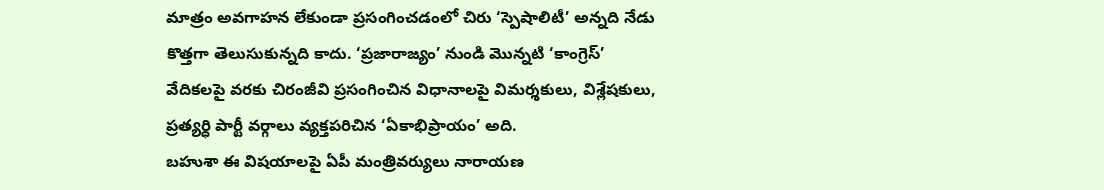మాత్రం అవగాహన లేకుండా ప్రసంగించడంలో చిరు ‘స్పెషాలిటీ’ అన్నది నేడు కొత్తగా తెలుసుకున్నది కాదు. ‘ప్రజారాజ్యం’ నుండి మొన్నటి ‘కాంగ్రెస్’ వేదికలపై వరకు చిరంజీవి ప్రసంగించిన విధానాలపై విమర్శకులు, విశ్లేషకులు, ప్రత్యర్ధి పార్టీ వర్గాలు వ్యక్తపరిచిన ‘ఏకాభిప్రాయం’ అది.
బహుశా ఈ విషయాలపై ఏపీ మంత్రివర్యులు నారాయణ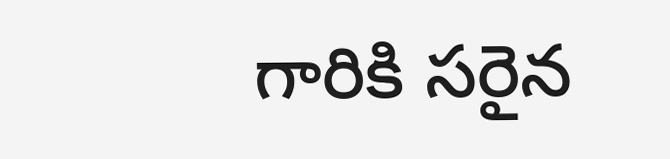గారికి సరైన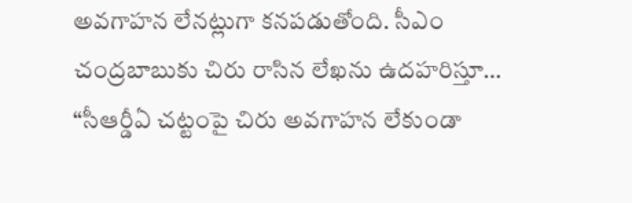అవగాహన లేనట్లుగా కనపడుతోంది. సీఎం చంద్రబాబుకు చిరు రాసిన లేఖను ఉదహరిస్తూ… “సీఆర్డీఏ చట్టంపై చిరు అవగాహన లేకుండా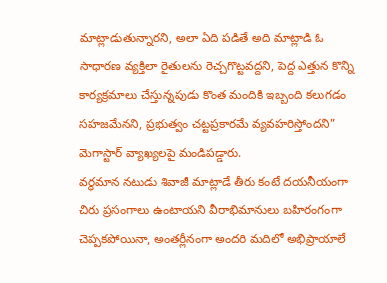మాట్లాడుతున్నారని, అలా ఏది పడితే అది మాట్లాడి ఓ సాధారణ వ్యక్తిలా రైతులను రెచ్చగొట్టవద్దని, పెద్ద ఎత్తున కొన్ని కార్యక్రమాలు చేస్తున్నపుడు కొంత మందికి ఇబ్బంది కలుగడం సహజమేనని, ప్రభుత్వం చట్టప్రకారమే వ్యవహరిస్తోందని” మెగాస్టార్ వ్యాఖ్యలపై మండిపడ్డారు.
వర్ధమాన నటుడు శివాజీ మాట్లాడే తీరు కంటే దయనీయంగా చిరు ప్రసంగాలు ఉంటాయని వీరాభిమానులు బహిరంగంగా చెప్పకపోయినా, అంతర్లీనంగా అందరి మదిలో అభిప్రాయాలే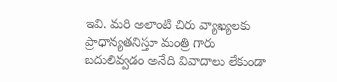ఇవి. మరి అలాంటి చిరు వ్యాఖ్యలకు ప్రాధాన్యతనిస్తూ మంత్రి గారు బదులివ్వడం అనేది వివాదాలు లేకుండా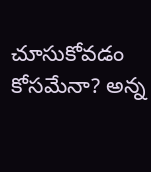చూసుకోవడం కోసమేనా? అన్న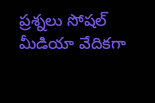ప్రశ్నలు సోషల్ మీడియా వేదికగా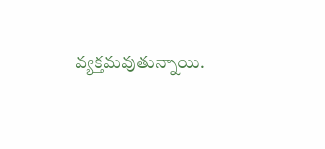వ్యక్తమవుతున్నాయి.